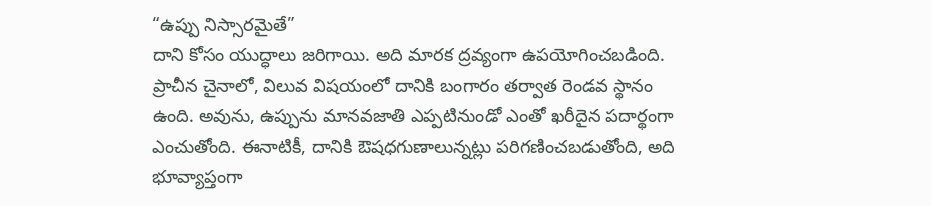“ఉప్పు నిస్సారమైతే”
దాని కోసం యుద్ధాలు జరిగాయి. అది మారక ద్రవ్యంగా ఉపయోగించబడింది. ప్రాచీన చైనాలో, విలువ విషయంలో దానికి బంగారం తర్వాత రెండవ స్థానం ఉంది. అవును, ఉప్పును మానవజాతి ఎప్పటినుండో ఎంతో ఖరీదైన పదార్థంగా ఎంచుతోంది. ఈనాటికీ, దానికి ఔషధగుణాలున్నట్లు పరిగణించబడుతోంది, అది భూవ్యాప్తంగా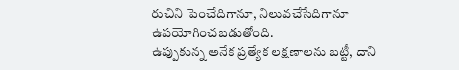రుచిని పెంచేదిగానూ, నిలువచేసేదిగానూ ఉపయోగించబడుతోంది.
ఉప్పుకున్న అనేక ప్రత్యేక లక్షణాలను బట్టీ, దాని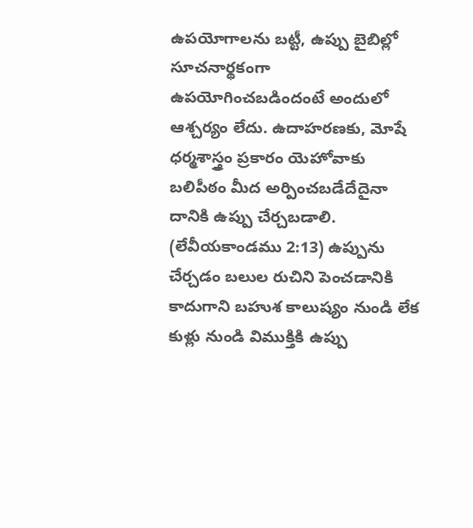ఉపయోగాలను బట్టీ, ఉప్పు బైబిల్లో సూచనార్థకంగా ఉపయోగించబడిందంటే అందులో ఆశ్చర్యం లేదు. ఉదాహరణకు, మోషే ధర్మశాస్త్రం ప్రకారం యెహోవాకు బలిపీఠం మీద అర్పించబడేదేదైనా దానికి ఉప్పు చేర్చబడాలి. (లేవీయకాండము 2:13) ఉప్పును చేర్చడం బలుల రుచిని పెంచడానికి కాదుగాని బహుశ కాలుష్యం నుండి లేక కుళ్లు నుండి విముక్తికి ఉప్పు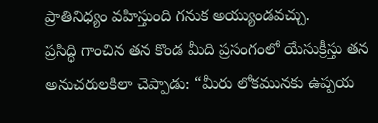ప్రాతినిధ్యం వహిస్తుంది గనుక అయ్యుండవచ్చు.
ప్రసిద్ధి గాంచిన తన కొండ మీది ప్రసంగంలో యేసుక్రీస్తు తన అనుచరులకిలా చెప్పాడు: “మీరు లోకమునకు ఉప్పయ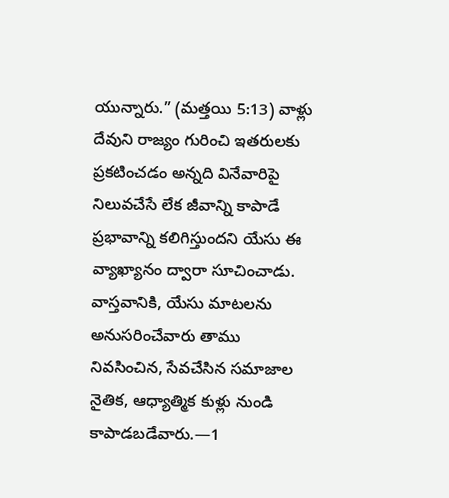యున్నారు.” (మత్తయి 5:13) వాళ్లు దేవుని రాజ్యం గురించి ఇతరులకు ప్రకటించడం అన్నది వినేవారిపై నిలువచేసే లేక జీవాన్ని కాపాడే ప్రభావాన్ని కలిగిస్తుందని యేసు ఈ వ్యాఖ్యానం ద్వారా సూచించాడు. వాస్తవానికి, యేసు మాటలను అనుసరించేవారు తాము నివసించిన, సేవచేసిన సమాజాల నైతిక, ఆధ్యాత్మిక కుళ్లు నుండి కాపాడబడేవారు.—1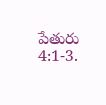పేతురు 4:1-3.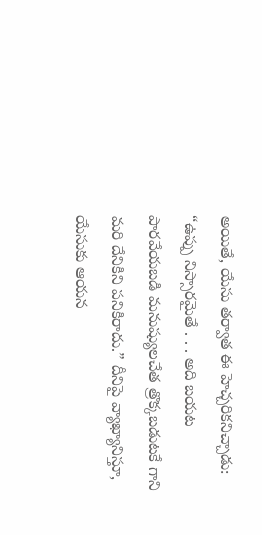అయితే, యేసు తర్వాత ఈ హెచ్చరికనిచ్చాడు: “ఉప్పు నిస్సారమైతే . . . అది బయట పారవేయబడి మనుష్యులచేత త్రొక్కబడుటకే గాని మరి దేనికిని పనికిరాదు.” దీనిపై వ్యాఖ్యానిస్తూ, యేసుకు ఆయన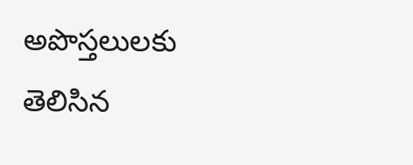అపొస్తలులకు తెలిసిన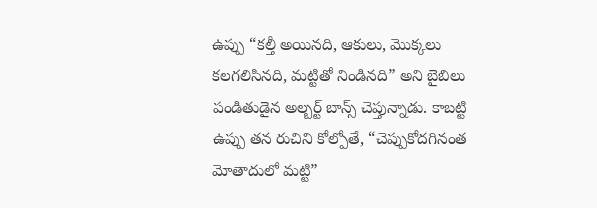ఉప్పు “కల్తీ అయినది, ఆకులు, మొక్కలు కలగలిసినది, మట్టితో నిండినది” అని బైబిలు పండితుడైన అల్బర్ట్ బాన్స్ చెప్తున్నాడు. కాబట్టి ఉప్పు తన రుచిని కోల్పోతే, “చెప్పుకోదగినంత మోతాదులో మట్టి”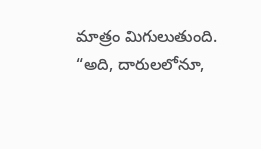మాత్రం మిగులుతుంది. “అది, దారులలోనూ,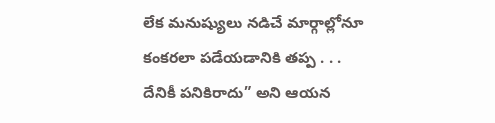లేక మనుష్యులు నడిచే మార్గాల్లోనూ కంకరలా పడేయడానికి తప్ప . . . దేనికీ పనికిరాదు” అని ఆయన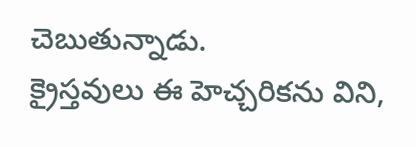చెబుతున్నాడు.
క్రైస్తవులు ఈ హెచ్చరికను విని,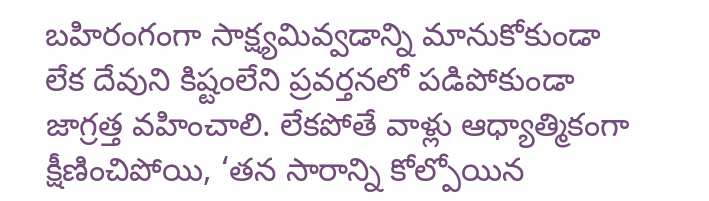బహిరంగంగా సాక్ష్యమివ్వడాన్ని మానుకోకుండా లేక దేవుని కిష్టంలేని ప్రవర్తనలో పడిపోకుండా జాగ్రత్త వహించాలి. లేకపోతే వాళ్లు ఆధ్యాత్మికంగా క్షీణించిపోయి, ‘తన సారాన్ని కోల్పోయిన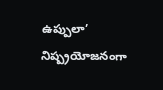ఉప్పులా’ నిష్ప్రయోజనంగా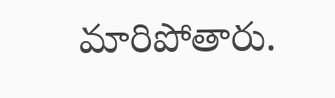మారిపోతారు.